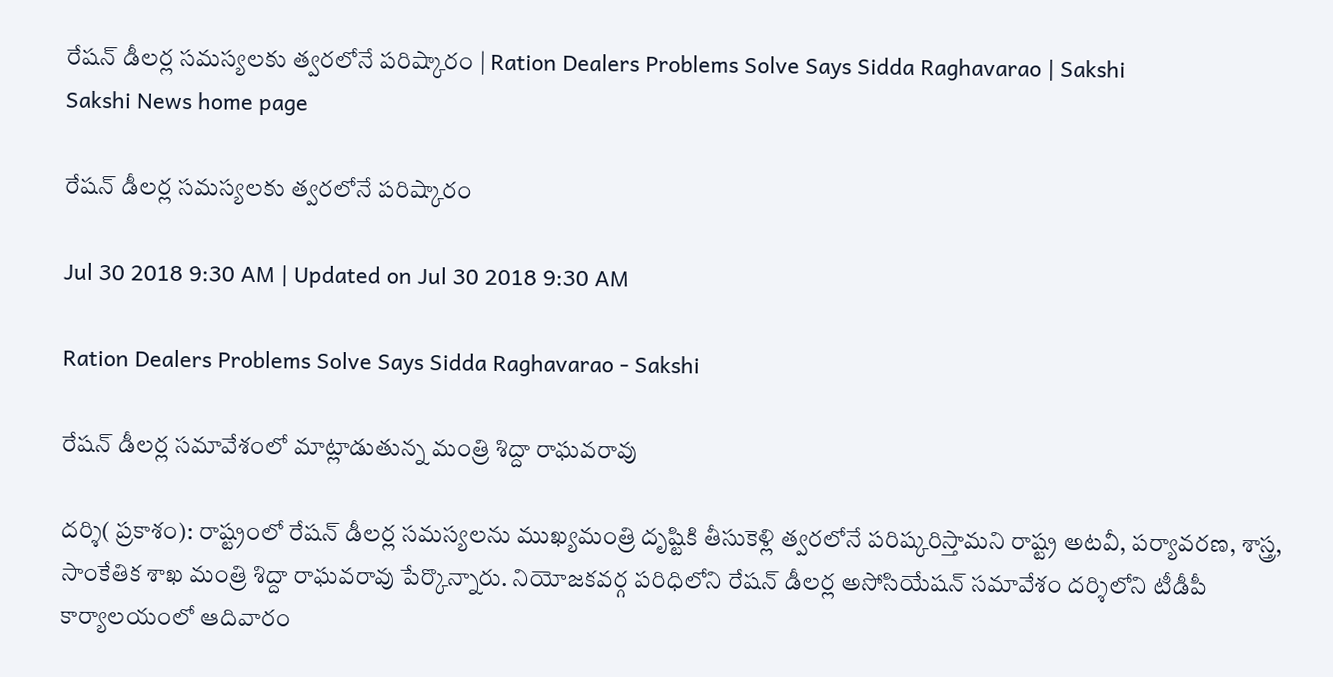రేషన్‌ డీలర్ల సమస్యలకు త్వరలోనే పరిష్కారం | Ration Dealers Problems Solve Says Sidda Raghavarao | Sakshi
Sakshi News home page

రేషన్‌ డీలర్ల సమస్యలకు త్వరలోనే పరిష్కారం

Jul 30 2018 9:30 AM | Updated on Jul 30 2018 9:30 AM

Ration Dealers Problems Solve Says Sidda Raghavarao - Sakshi

రేషన్‌ డీలర్ల సమావేశంలో మాట్లాడుతున్న మంత్రి శిద్దా రాఘవరావు

దర్శి( ప్రకాశం): రాష్ట్రంలో రేషన్‌ డీలర్ల సమస్యలను ముఖ్యమంత్రి దృష్టికి తీసుకెళ్లి త్వరలోనే పరిష్కరిస్తామని రాష్ట్ర అటవీ, పర్యావరణ, శాస్త్ర, సాంకేతిక శాఖ మంత్రి శిద్దా రాఘవరావు పేర్కొన్నారు. నియోజకవర్గ పరిధిలోని రేషన్‌ డీలర్ల అసోసియేషన్‌ సమావేశం దర్శిలోని టీడీపీ కార్యాలయంలో ఆదివారం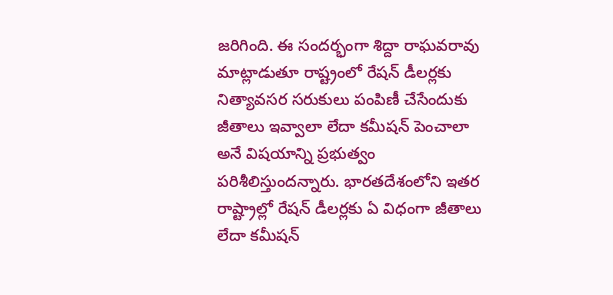జరిగింది. ఈ సందర్భంగా శిద్దా రాఘవరావు మాట్లాడుతూ రాష్ట్రంలో రేషన్‌ డీలర్లకు నిత్యావసర సరుకులు పంపిణీ చేసేందుకు జీతాలు ఇవ్వాలా లేదా కమీషన్‌ పెంచాలా అనే విషయాన్ని ప్రభుత్వం పరిశీలిస్తుందన్నారు. భారతదేశంలోని ఇతర రాష్ట్రాల్లో రేషన్‌ డీలర్లకు ఏ విధంగా జీతాలు లేదా కమీషన్‌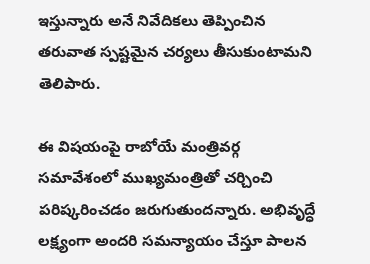ఇస్తున్నారు అనే నివేదికలు తెప్పించిన తరువాత స్పష్టమైన చర్యలు తీసుకుంటామని తెలిపారు.

ఈ విషయంపై రాబోయే మంత్రివర్గ సమావేశంలో ముఖ్యమంత్రితో చర్చించి పరిష్కరించడం జరుగుతుందన్నారు. అభివృద్ధే లక్ష్యంగా అందరి సమన్యాయం చేస్తూ పాలన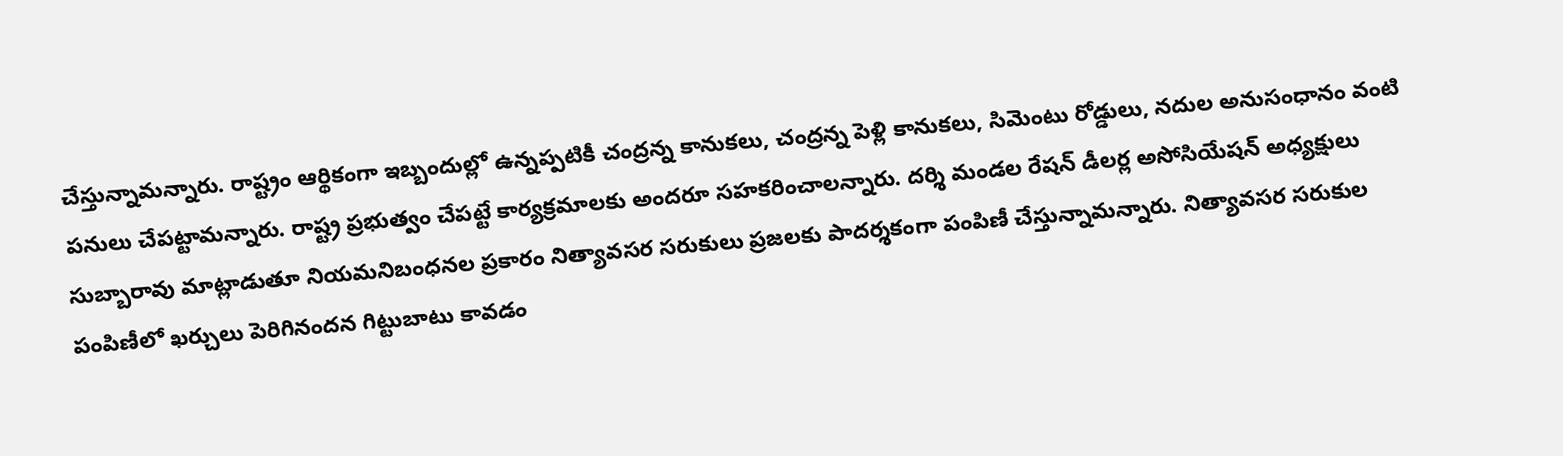చేస్తున్నామన్నారు. రాష్ట్రం ఆర్థికంగా ఇబ్బందుల్లో ఉన్నప్పటికీ చంద్రన్న కానుకలు, చంద్రన్న పెళ్లి కానుకలు, సిమెంటు రోడ్డులు, నదుల అనుసంధానం వంటి పనులు చేపట్టామన్నారు. రాష్ట్ర ప్రభుత్వం చేపట్టే కార్యక్రమాలకు అందరూ సహకరించాలన్నారు. దర్శి మండల రేషన్‌ డీలర్ల అసోసియేషన్‌ అధ్యక్షులు సుబ్బారావు మాట్లాడుతూ నియమనిబంధనల ప్రకారం నిత్యావసర సరుకులు ప్రజలకు పాదర్శకంగా పంపిణీ చేస్తున్నామన్నారు. నిత్యావసర సరుకుల పంపిణీలో ఖర్చులు పెరిగినందన గిట్టుబాటు కావడం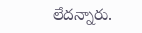లేదన్నారు.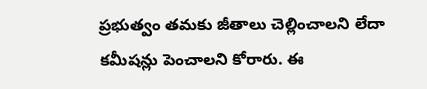ప్రభుత్వం తమకు జీతాలు చెల్లించాలని లేదా కమీషన్లు పెంచాలని కోరారు. ఈ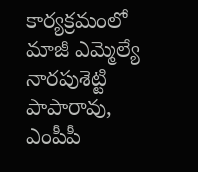కార్యక్రమంలో మాజీ ఎమ్మెల్యే నారపుశెట్టి పాపారావు, ఎంపీపీ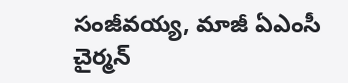సంజీవయ్య, మాజీ ఏఎంసీ చైర్మన్‌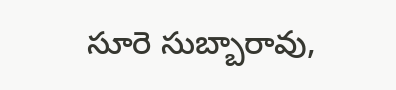సూరె సుబ్బారావు,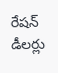రేషన్‌ డీలర్లు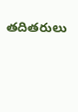తదితరులు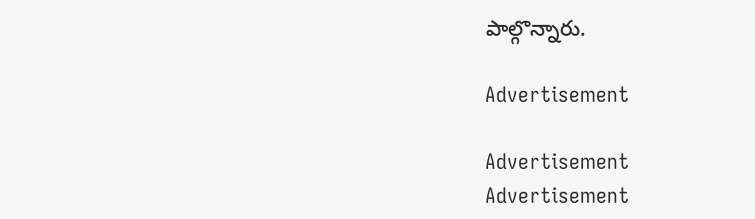పాల్గొన్నారు.

Advertisement

Advertisement
Advertisement